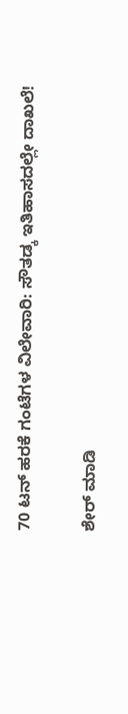70 ಟನ್ ಹರಕೆ ಗಂಟೆಗಳ ವಿಲೇವಾರಿ: ಸೌತಡ್ಕ ಇತಿಹಾಸದಲ್ಲೇ ದಾಖಲೆ!

ಶೇರ್ ಮಾಡಿ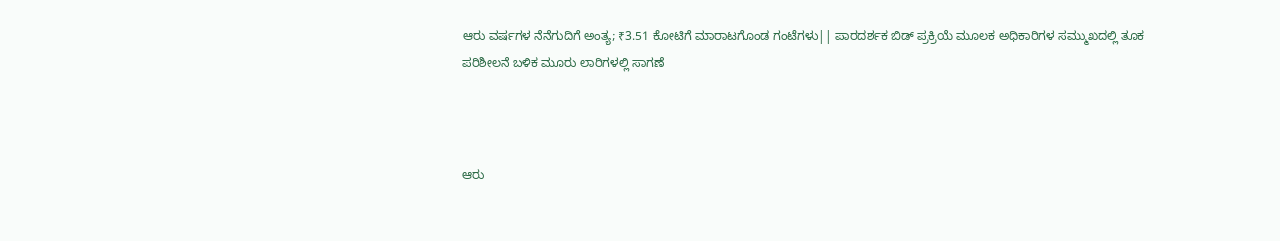ಆರು ವರ್ಷಗಳ ನೆನೆಗುದಿಗೆ ಅಂತ್ಯ; ₹3.51 ಕೋಟಿಗೆ ಮಾರಾಟಗೊಂಡ ಗಂಟೆಗಳು|| ಪಾರದರ್ಶಕ ಬಿಡ್ ಪ್ರಕ್ರಿಯೆ ಮೂಲಕ ಅಧಿಕಾರಿಗಳ ಸಮ್ಮುಖದಲ್ಲಿ ತೂಕ ಪರಿಶೀಲನೆ ಬಳಿಕ ಮೂರು ಲಾರಿಗಳಲ್ಲಿ ಸಾಗಣೆ



ಆರು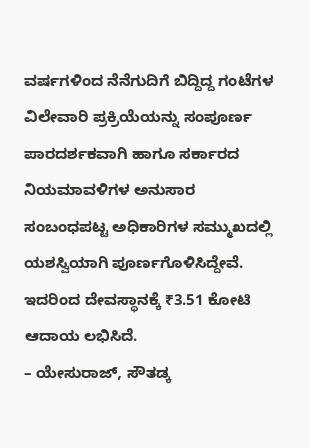ವರ್ಷಗಳಿಂದ ನೆನೆಗುದಿಗೆ ಬಿದ್ದಿದ್ದ ಗಂಟೆಗಳ ವಿಲೇವಾರಿ ಪ್ರಕ್ರಿಯೆಯನ್ನು ಸಂಪೂರ್ಣ ಪಾರದರ್ಶಕವಾಗಿ ಹಾಗೂ ಸರ್ಕಾರದ ನಿಯಮಾವಳಿಗಳ ಅನುಸಾರ ಸಂಬಂಧಪಟ್ಟ ಅಧಿಕಾರಿಗಳ ಸಮ್ಮುಖದಲ್ಲಿ ಯಶಸ್ವಿಯಾಗಿ ಪೂರ್ಣಗೊಳಿಸಿದ್ದೇವೆ. ಇದರಿಂದ ದೇವಸ್ಥಾನಕ್ಕೆ ₹3.51 ಕೋಟಿ ಆದಾಯ ಲಭಿಸಿದೆ.
– ಯೇಸುರಾಜ್, ಸೌತಡ್ಕ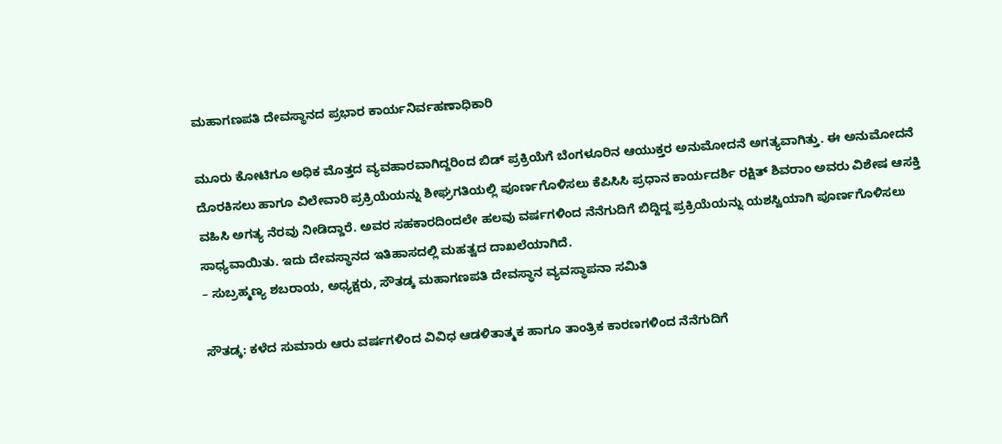ಮಹಾಗಣಪತಿ ದೇವಸ್ಥಾನದ ಪ್ರಭಾರ ಕಾರ್ಯನಿರ್ವಹಣಾಧಿಕಾರಿ

ಮೂರು ಕೋಟಿಗೂ ಅಧಿಕ ಮೊತ್ತದ ವ್ಯವಹಾರವಾಗಿದ್ದರಿಂದ ಬಿಡ್ ಪ್ರಕ್ರಿಯೆಗೆ ಬೆಂಗಳೂರಿನ ಆಯುಕ್ತರ ಅನುಮೋದನೆ ಅಗತ್ಯವಾಗಿತ್ತು. ಈ ಅನುಮೋದನೆ ದೊರಕಿಸಲು ಹಾಗೂ ವಿಲೇವಾರಿ ಪ್ರಕ್ರಿಯೆಯನ್ನು ಶೀಘ್ರಗತಿಯಲ್ಲಿ ಪೂರ್ಣಗೊಳಿಸಲು ಕೆಪಿಸಿಸಿ ಪ್ರಧಾನ ಕಾರ್ಯದರ್ಶಿ ರಕ್ಷಿತ್ ಶಿವರಾಂ ಅವರು ವಿಶೇಷ ಆಸಕ್ತಿ ವಹಿಸಿ ಅಗತ್ಯ ನೆರವು ನೀಡಿದ್ದಾರೆ. ಅವರ ಸಹಕಾರದಿಂದಲೇ ಹಲವು ವರ್ಷಗಳಿಂದ ನೆನೆಗುದಿಗೆ ಬಿದ್ದಿದ್ದ ಪ್ರಕ್ರಿಯೆಯನ್ನು ಯಶಸ್ವಿಯಾಗಿ ಪೂರ್ಣಗೊಳಿಸಲು ಸಾಧ್ಯವಾಯಿತು. ಇದು ದೇವಸ್ಥಾನದ ಇತಿಹಾಸದಲ್ಲಿ ಮಹತ್ವದ ದಾಖಲೆಯಾಗಿದೆ.
– ಸುಬ್ರಹ್ಮಣ್ಯ ಶಬರಾಯ, ಅಧ್ಯಕ್ಷರು, ಸೌತಡ್ಕ ಮಹಾಗಣಪತಿ ದೇವಸ್ಥಾನ ವ್ಯವಸ್ಥಾಪನಾ ಸಮಿತಿ

ಸೌತಡ್ಕ: ಕಳೆದ ಸುಮಾರು ಆರು ವರ್ಷಗಳಿಂದ ವಿವಿಧ ಆಡಳಿತಾತ್ಮಕ ಹಾಗೂ ತಾಂತ್ರಿಕ ಕಾರಣಗಳಿಂದ ನೆನೆಗುದಿಗೆ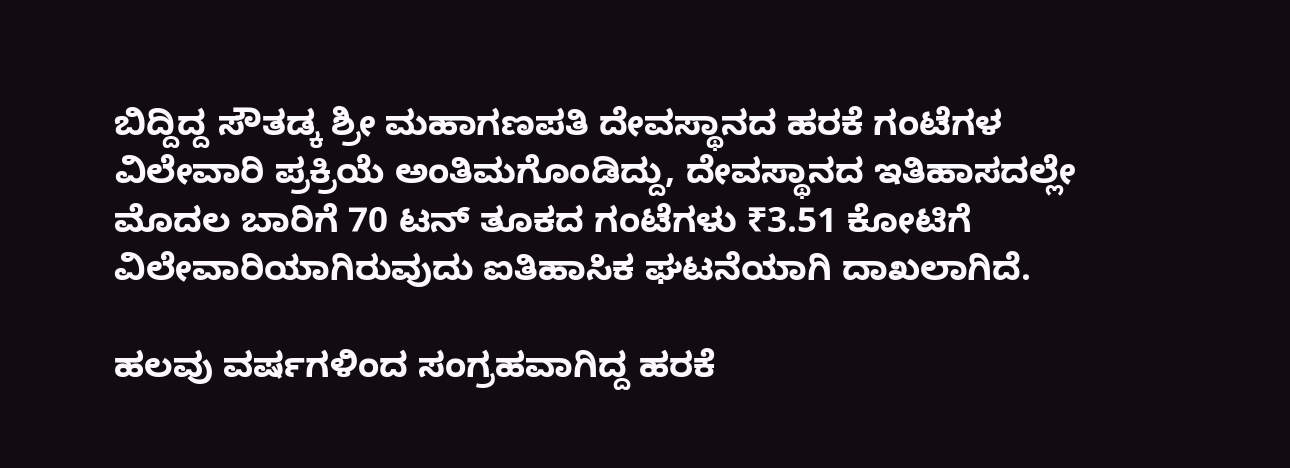ಬಿದ್ದಿದ್ದ ಸೌತಡ್ಕ ಶ್ರೀ ಮಹಾಗಣಪತಿ ದೇವಸ್ಥಾನದ ಹರಕೆ ಗಂಟೆಗಳ ವಿಲೇವಾರಿ ಪ್ರಕ್ರಿಯೆ ಅಂತಿಮಗೊಂಡಿದ್ದು, ದೇವಸ್ಥಾನದ ಇತಿಹಾಸದಲ್ಲೇ ಮೊದಲ ಬಾರಿಗೆ 70 ಟನ್ ತೂಕದ ಗಂಟೆಗಳು ₹3.51 ಕೋಟಿಗೆ ವಿಲೇವಾರಿಯಾಗಿರುವುದು ಐತಿಹಾಸಿಕ ಘಟನೆಯಾಗಿ ದಾಖಲಾಗಿದೆ.

ಹಲವು ವರ್ಷಗಳಿಂದ ಸಂಗ್ರಹವಾಗಿದ್ದ ಹರಕೆ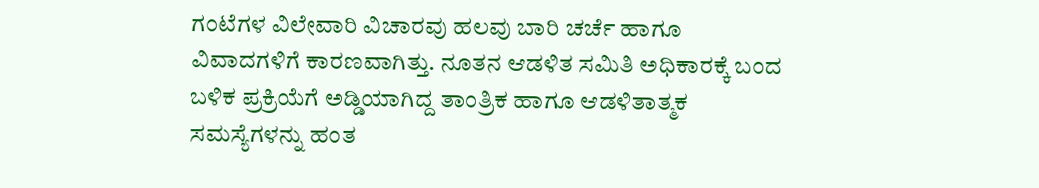ಗಂಟೆಗಳ ವಿಲೇವಾರಿ ವಿಚಾರವು ಹಲವು ಬಾರಿ ಚರ್ಚೆ ಹಾಗೂ ವಿವಾದಗಳಿಗೆ ಕಾರಣವಾಗಿತ್ತು. ನೂತನ ಆಡಳಿತ ಸಮಿತಿ ಅಧಿಕಾರಕ್ಕೆ ಬಂದ ಬಳಿಕ ಪ್ರಕ್ರಿಯೆಗೆ ಅಡ್ಡಿಯಾಗಿದ್ದ ತಾಂತ್ರಿಕ ಹಾಗೂ ಆಡಳಿತಾತ್ಮಕ ಸಮಸ್ಯೆಗಳನ್ನು ಹಂತ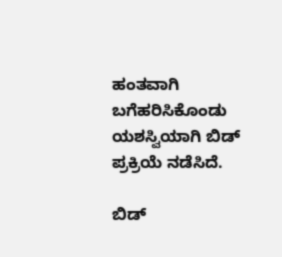ಹಂತವಾಗಿ ಬಗೆಹರಿಸಿಕೊಂಡು ಯಶಸ್ವಿಯಾಗಿ ಬಿಡ್ ಪ್ರಕ್ರಿಯೆ ನಡೆಸಿದೆ.

ಬಿಡ್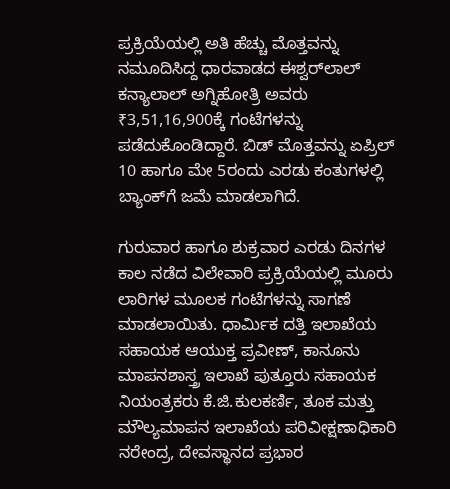ಪ್ರಕ್ರಿಯೆಯಲ್ಲಿ ಅತಿ ಹೆಚ್ಚು ಮೊತ್ತವನ್ನು ನಮೂದಿಸಿದ್ದ ಧಾರವಾಡದ ಈಶ್ವರ್‌ಲಾಲ್ ಕನ್ಯಾಲಾಲ್ ಅಗ್ನಿಹೋತ್ರಿ ಅವರು ₹3,51,16,900ಕ್ಕೆ ಗಂಟೆಗಳನ್ನು ಪಡೆದುಕೊಂಡಿದ್ದಾರೆ. ಬಿಡ್ ಮೊತ್ತವನ್ನು ಏಪ್ರಿಲ್ 10 ಹಾಗೂ ಮೇ 5ರಂದು ಎರಡು ಕಂತುಗಳಲ್ಲಿ ಬ್ಯಾಂಕ್‌ಗೆ ಜಮೆ ಮಾಡಲಾಗಿದೆ.

ಗುರುವಾರ ಹಾಗೂ ಶುಕ್ರವಾರ ಎರಡು ದಿನಗಳ ಕಾಲ ನಡೆದ ವಿಲೇವಾರಿ ಪ್ರಕ್ರಿಯೆಯಲ್ಲಿ ಮೂರು ಲಾರಿಗಳ ಮೂಲಕ ಗಂಟೆಗಳನ್ನು ಸಾಗಣೆ ಮಾಡಲಾಯಿತು. ಧಾರ್ಮಿಕ ದತ್ತಿ ಇಲಾಖೆಯ ಸಹಾಯಕ ಆಯುಕ್ತ ಪ್ರವೀಣ್, ಕಾನೂನು ಮಾಪನಶಾಸ್ತ್ರ ಇಲಾಖೆ ಪುತ್ತೂರು ಸಹಾಯಕ ನಿಯಂತ್ರಕರು ಕೆ.ಜಿ.ಕುಲಕರ್ಣಿ, ತೂಕ ಮತ್ತು ಮೌಲ್ಯಮಾಪನ ಇಲಾಖೆಯ ಪರಿವೀಕ್ಷಣಾಧಿಕಾರಿ ನರೇಂದ್ರ, ದೇವಸ್ಥಾನದ ಪ್ರಭಾರ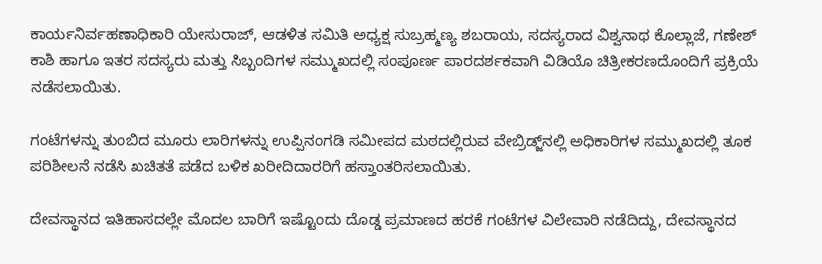ಕಾರ್ಯನಿರ್ವಹಣಾಧಿಕಾರಿ ಯೇಸುರಾಜ್, ಆಡಳಿತ ಸಮಿತಿ ಅಧ್ಯಕ್ಷ ಸುಬ್ರಹ್ಮಣ್ಯ ಶಬರಾಯ, ಸದಸ್ಯರಾದ ವಿಶ್ವನಾಥ ಕೊಲ್ಲಾಜೆ, ಗಣೇಶ್ ಕಾಶಿ ಹಾಗೂ ಇತರ ಸದಸ್ಯರು ಮತ್ತು ಸಿಬ್ಬಂದಿಗಳ ಸಮ್ಮುಖದಲ್ಲಿ ಸಂಪೂರ್ಣ ಪಾರದರ್ಶಕವಾಗಿ ವಿಡಿಯೊ ಚಿತ್ರೀಕರಣದೊಂದಿಗೆ ಪ್ರಕ್ರಿಯೆ ನಡೆಸಲಾಯಿತು.

ಗಂಟೆಗಳನ್ನು ತುಂಬಿದ ಮೂರು ಲಾರಿಗಳನ್ನು ಉಪ್ಪಿನಂಗಡಿ ಸಮೀಪದ ಮಠದಲ್ಲಿರುವ ವೇಬ್ರಿಡ್ಜ್‌ನಲ್ಲಿ ಅಧಿಕಾರಿಗಳ ಸಮ್ಮುಖದಲ್ಲಿ ತೂಕ ಪರಿಶೀಲನೆ ನಡೆಸಿ ಖಚಿತತೆ ಪಡೆದ ಬಳಿಕ ಖರೀದಿದಾರರಿಗೆ ಹಸ್ತಾಂತರಿಸಲಾಯಿತು.

ದೇವಸ್ಥಾನದ ಇತಿಹಾಸದಲ್ಲೇ ಮೊದಲ ಬಾರಿಗೆ ಇಷ್ಟೊಂದು ದೊಡ್ಡ ಪ್ರಮಾಣದ ಹರಕೆ ಗಂಟೆಗಳ ವಿಲೇವಾರಿ ನಡೆದಿದ್ದು, ದೇವಸ್ಥಾನದ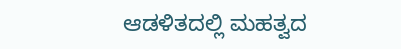ಆಡಳಿತದಲ್ಲಿ ಮಹತ್ವದ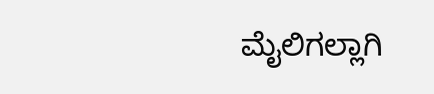ಮೈಲಿಗಲ್ಲಾಗಿ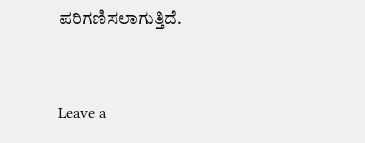ಪರಿಗಣಿಸಲಾಗುತ್ತಿದೆ.



Leave a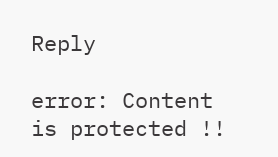Reply

error: Content is protected !!